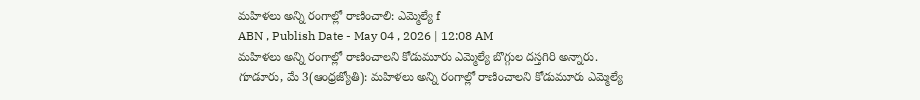మహిళలు అన్ని రంగాల్లో రాణించాలి: ఎమ్మెల్యే f
ABN , Publish Date - May 04 , 2026 | 12:08 AM
మహిళలు అన్ని రంగాల్లో రాణించాలని కోడుమూరు ఎమ్మెల్యే బొగ్గుల దస్తగిరి అన్నారు.
గూడూరు, మే 3(ఆంధ్రజ్యోతి): మహిళలు అన్ని రంగాల్లో రాణించాలని కోడుమూరు ఎమ్మెల్యే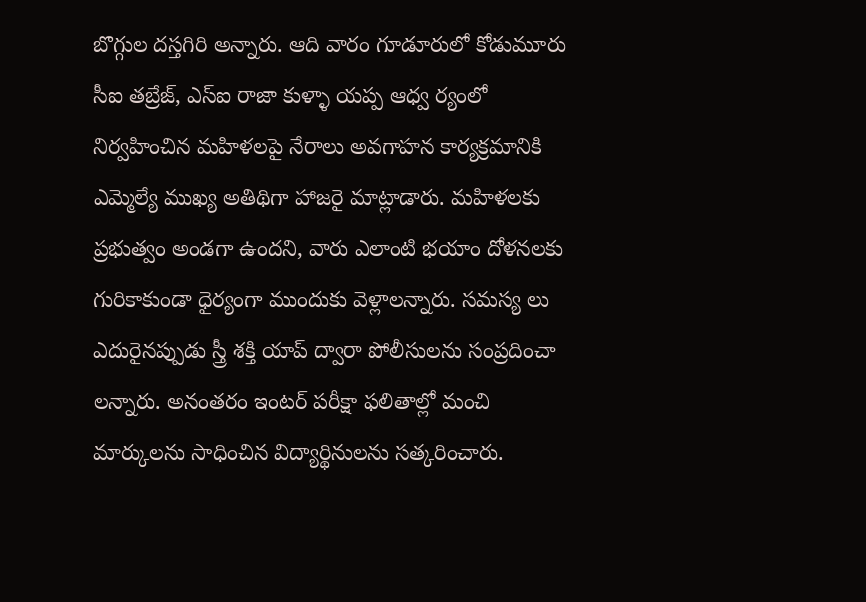బొగ్గుల దస్తగిరి అన్నారు. ఆది వారం గూడూరులో కోడుమూరు సీఐ తబ్రేజ్, ఎస్ఐ రాజా కుళ్ళా యప్ప ఆధ్వ ర్యంలో నిర్వహించిన మహిళలపై నేరాలు అవగాహన కార్యక్రమానికి ఎమ్మెల్యే ముఖ్య అతిథిగా హాజరై మాట్లాడారు. మహిళలకు ప్రభుత్వం అండగా ఉందని, వారు ఎలాంటి భయాం దోళనలకు గురికాకుండా ధైర్యంగా ముందుకు వెళ్లాలన్నారు. సమస్య లు ఎదురైనప్పుడు స్త్రీ శక్తి యాప్ ద్వారా పోలీసులను సంప్రదించా లన్నారు. అనంతరం ఇంటర్ పరీక్షా ఫలితాల్లో మంచి మార్కులను సాధించిన విద్యార్థినులను సత్కరించారు.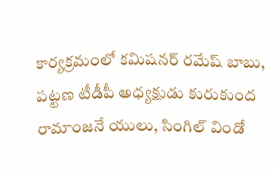కార్యక్రమంలో కమిషనర్ రమేష్ బాబు, పట్టణ టీడీపీ అధ్యక్షుడు కురుకుంద రామాంజనే యులు, సింగిల్ విండో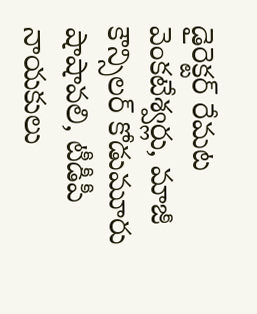డైరెక్టర్ రేమట వెంకటేశ్వర్లు, మాజీ కౌన్సిలర్ కోడుమూరు షాషావలి, టీడీపీ నాయకులు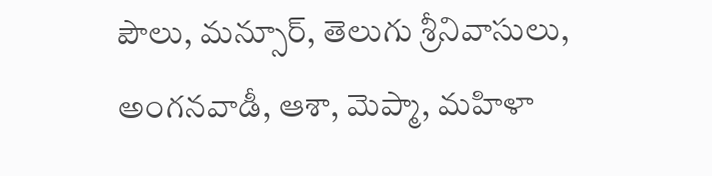పౌలు, మన్సూర్, తెలుగు శ్రీనివాసులు, అంగనవాడీ, ఆశా, మెప్మా, మహిళా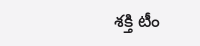శక్తి టీం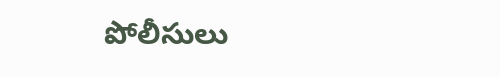పోలీసులు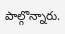పాల్గొన్నారు.